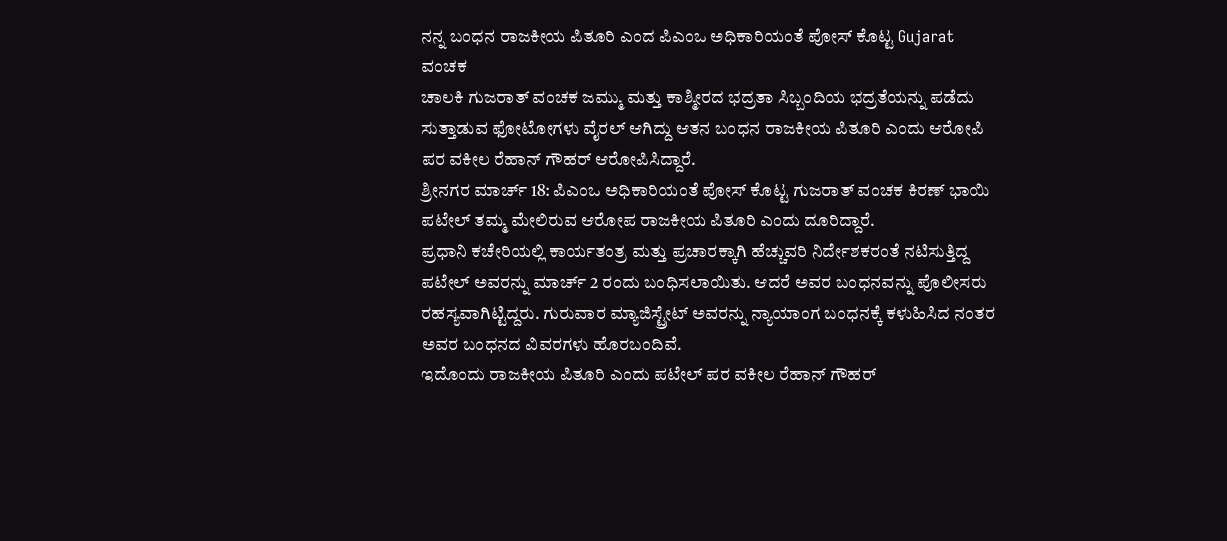ನನ್ನ ಬಂಧನ ರಾಜಕೀಯ ಪಿತೂರಿ ಎಂದ ಪಿಎಂಒ ಅಧಿಕಾರಿಯಂತೆ ಪೋಸ್ ಕೊಟ್ಟ Gujarat ವಂಚಕ
ಚಾಲಕಿ ಗುಜರಾತ್ ವಂಚಕ ಜಮ್ಮು ಮತ್ತು ಕಾಶ್ಮೀರದ ಭದ್ರತಾ ಸಿಬ್ಬಂದಿಯ ಭದ್ರತೆಯನ್ನು ಪಡೆದು ಸುತ್ತಾಡುವ ಫೋಟೋಗಳು ವೈರಲ್ ಆಗಿದ್ದು ಆತನ ಬಂಧನ ರಾಜಕೀಯ ಪಿತೂರಿ ಎಂದು ಆರೋಪಿ ಪರ ವಕೀಲ ರೆಹಾನ್ ಗೌಹರ್ ಆರೋಪಿಸಿದ್ದಾರೆ.
ಶ್ರೀನಗರ ಮಾರ್ಚ್ 18: ಪಿಎಂಒ ಅಧಿಕಾರಿಯಂತೆ ಪೋಸ್ ಕೊಟ್ಟ ಗುಜರಾತ್ ವಂಚಕ ಕಿರಣ್ ಭಾಯಿ ಪಟೇಲ್ ತಮ್ಮ ಮೇಲಿರುವ ಆರೋಪ ರಾಜಕೀಯ ಪಿತೂರಿ ಎಂದು ದೂರಿದ್ದಾರೆ.
ಪ್ರಧಾನಿ ಕಚೇರಿಯಲ್ಲಿ ಕಾರ್ಯತಂತ್ರ ಮತ್ತು ಪ್ರಚಾರಕ್ಕಾಗಿ ಹೆಚ್ಚುವರಿ ನಿರ್ದೇಶಕರಂತೆ ನಟಿಸುತ್ತಿದ್ದ ಪಟೇಲ್ ಅವರನ್ನು ಮಾರ್ಚ್ 2 ರಂದು ಬಂಧಿಸಲಾಯಿತು. ಆದರೆ ಅವರ ಬಂಧನವನ್ನು ಪೊಲೀಸರು ರಹಸ್ಯವಾಗಿಟ್ಟಿದ್ದರು. ಗುರುವಾರ ಮ್ಯಾಜಿಸ್ಟ್ರೇಟ್ ಅವರನ್ನು ನ್ಯಾಯಾಂಗ ಬಂಧನಕ್ಕೆ ಕಳುಹಿಸಿದ ನಂತರ ಅವರ ಬಂಧನದ ವಿವರಗಳು ಹೊರಬಂದಿವೆ.
ಇದೊಂದು ರಾಜಕೀಯ ಪಿತೂರಿ ಎಂದು ಪಟೇಲ್ ಪರ ವಕೀಲ ರೆಹಾನ್ ಗೌಹರ್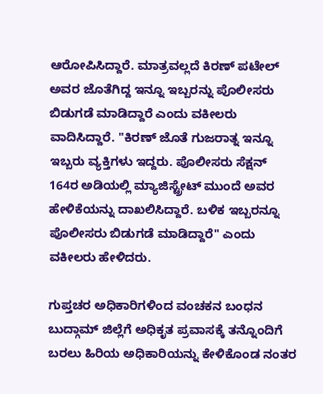ಆರೋಪಿಸಿದ್ದಾರೆ. ಮಾತ್ರವಲ್ಲದೆ ಕಿರಣ್ ಪಟೇಲ್ ಅವರ ಜೊತೆಗಿದ್ದ ಇನ್ನೂ ಇಬ್ಬರನ್ನು ಪೊಲೀಸರು ಬಿಡುಗಡೆ ಮಾಡಿದ್ದಾರೆ ಎಂದು ವಕೀಲರು ವಾದಿಸಿದ್ದಾರೆ. "ಕಿರಣ್ ಜೊತೆ ಗುಜರಾತ್ನ ಇನ್ನೂ ಇಬ್ಬರು ವ್ಯಕ್ತಿಗಳು ಇದ್ದರು. ಪೊಲೀಸರು ಸೆಕ್ಷನ್ 164ರ ಅಡಿಯಲ್ಲಿ ಮ್ಯಾಜಿಸ್ಟ್ರೇಟ್ ಮುಂದೆ ಅವರ ಹೇಳಿಕೆಯನ್ನು ದಾಖಲಿಸಿದ್ದಾರೆ. ಬಳಿಕ ಇಬ್ಬರನ್ನೂ ಪೊಲೀಸರು ಬಿಡುಗಡೆ ಮಾಡಿದ್ದಾರೆ" ಎಂದು ವಕೀಲರು ಹೇಳಿದರು.

ಗುಪ್ತಚರ ಅಧಿಕಾರಿಗಳಿಂದ ವಂಚಕನ ಬಂಧನ
ಬುದ್ಗಾಮ್ ಜಿಲ್ಲೆಗೆ ಅಧಿಕೃತ ಪ್ರವಾಸಕ್ಕೆ ತನ್ನೊಂದಿಗೆ ಬರಲು ಹಿರಿಯ ಅಧಿಕಾರಿಯನ್ನು ಕೇಳಿಕೊಂಡ ನಂತರ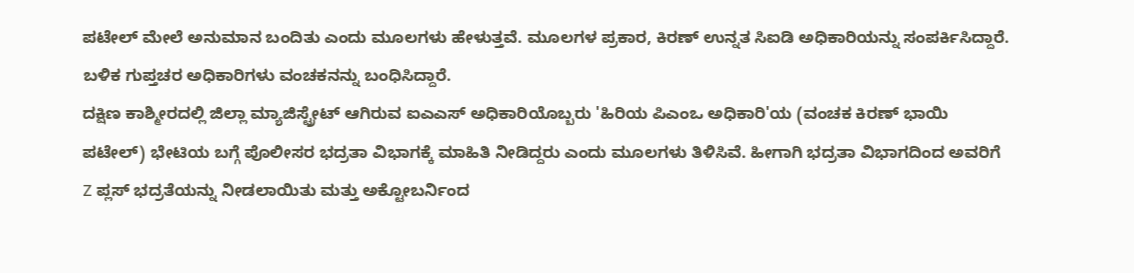ಪಟೇಲ್ ಮೇಲೆ ಅನುಮಾನ ಬಂದಿತು ಎಂದು ಮೂಲಗಳು ಹೇಳುತ್ತವೆ. ಮೂಲಗಳ ಪ್ರಕಾರ, ಕಿರಣ್ ಉನ್ನತ ಸಿಐಡಿ ಅಧಿಕಾರಿಯನ್ನು ಸಂಪರ್ಕಿಸಿದ್ದಾರೆ. ಬಳಿಕ ಗುಪ್ತಚರ ಅಧಿಕಾರಿಗಳು ವಂಚಕನನ್ನು ಬಂಧಿಸಿದ್ದಾರೆ.
ದಕ್ಷಿಣ ಕಾಶ್ಮೀರದಲ್ಲಿ ಜಿಲ್ಲಾ ಮ್ಯಾಜಿಸ್ಟ್ರೇಟ್ ಆಗಿರುವ ಐಎಎಸ್ ಅಧಿಕಾರಿಯೊಬ್ಬರು 'ಹಿರಿಯ ಪಿಎಂಒ ಅಧಿಕಾರಿ'ಯ (ವಂಚಕ ಕಿರಣ್ ಭಾಯಿ ಪಟೇಲ್) ಭೇಟಿಯ ಬಗ್ಗೆ ಪೊಲೀಸರ ಭದ್ರತಾ ವಿಭಾಗಕ್ಕೆ ಮಾಹಿತಿ ನೀಡಿದ್ದರು ಎಂದು ಮೂಲಗಳು ತಿಳಿಸಿವೆ. ಹೀಗಾಗಿ ಭದ್ರತಾ ವಿಭಾಗದಿಂದ ಅವರಿಗೆ Z ಪ್ಲಸ್ ಭದ್ರತೆಯನ್ನು ನೀಡಲಾಯಿತು ಮತ್ತು ಅಕ್ಟೋಬರ್ನಿಂದ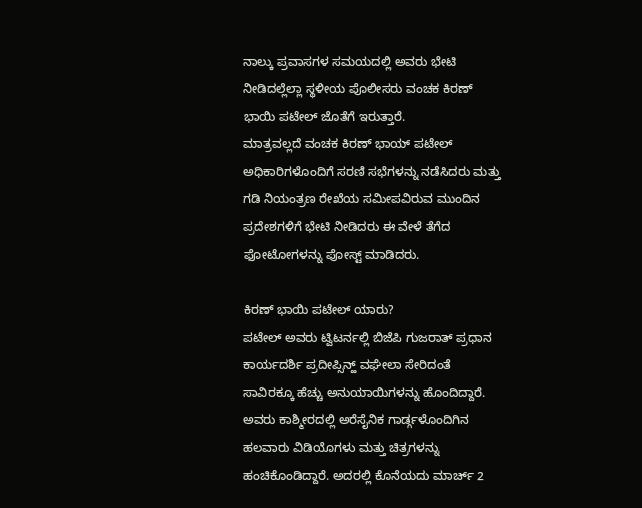ನಾಲ್ಕು ಪ್ರವಾಸಗಳ ಸಮಯದಲ್ಲಿ ಅವರು ಭೇಟಿ ನೀಡಿದಲ್ಲೆಲ್ಲಾ ಸ್ಥಳೀಯ ಪೊಲೀಸರು ವಂಚಕ ಕಿರಣ್ ಭಾಯಿ ಪಟೇಲ್ ಜೊತೆಗೆ ಇರುತ್ತಾರೆ.
ಮಾತ್ರವಲ್ಲದೆ ವಂಚಕ ಕಿರಣ್ ಭಾಯ್ ಪಟೇಲ್ ಅಧಿಕಾರಿಗಳೊಂದಿಗೆ ಸರಣಿ ಸಭೆಗಳನ್ನು ನಡೆಸಿದರು ಮತ್ತು ಗಡಿ ನಿಯಂತ್ರಣ ರೇಖೆಯ ಸಮೀಪವಿರುವ ಮುಂದಿನ ಪ್ರದೇಶಗಳಿಗೆ ಭೇಟಿ ನೀಡಿದರು ಈ ವೇಳೆ ತೆಗೆದ ಫೋಟೋಗಳನ್ನು ಪೋಸ್ಟ್ ಮಾಡಿದರು.

ಕಿರಣ್ ಭಾಯಿ ಪಟೇಲ್ ಯಾರು?
ಪಟೇಲ್ ಅವರು ಟ್ವಿಟರ್ನಲ್ಲಿ ಬಿಜೆಪಿ ಗುಜರಾತ್ ಪ್ರಧಾನ ಕಾರ್ಯದರ್ಶಿ ಪ್ರದೀಪ್ಸಿನ್ಹ್ ವಘೇಲಾ ಸೇರಿದಂತೆ ಸಾವಿರಕ್ಕೂ ಹೆಚ್ಚು ಅನುಯಾಯಿಗಳನ್ನು ಹೊಂದಿದ್ದಾರೆ. ಅವರು ಕಾಶ್ಮೀರದಲ್ಲಿ ಅರೆಸೈನಿಕ ಗಾರ್ಡ್ಗಳೊಂದಿಗಿನ ಹಲವಾರು ವಿಡಿಯೊಗಳು ಮತ್ತು ಚಿತ್ರಗಳನ್ನು ಹಂಚಿಕೊಂಡಿದ್ದಾರೆ. ಅದರಲ್ಲಿ ಕೊನೆಯದು ಮಾರ್ಚ್ 2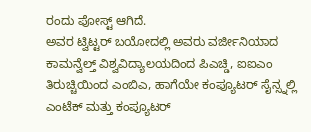ರಂದು ಪೋಸ್ಟ್ ಆಗಿದೆ.
ಅವರ ಟ್ವಿಟ್ಟರ್ ಬಯೋದಲ್ಲಿ ಅವರು ವರ್ಜೀನಿಯಾದ ಕಾಮನ್ವೆಲ್ತ್ ವಿಶ್ವವಿದ್ಯಾಲಯದಿಂದ ಪಿಎಚ್ಡಿ, ಐಐಎಂ ತಿರುಚ್ಚಿಯಿಂದ ಎಂಬಿಎ, ಹಾಗೆಯೇ ಕಂಪ್ಯೂಟರ್ ಸೈನ್ಸ್ನಲ್ಲಿ ಎಂಟೆಕ್ ಮತ್ತು ಕಂಪ್ಯೂಟರ್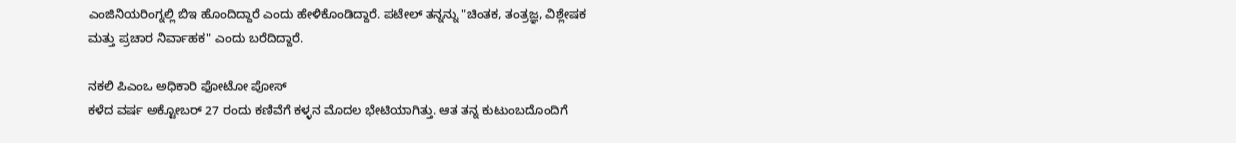ಎಂಜಿನಿಯರಿಂಗ್ನಲ್ಲಿ ಬಿಇ ಹೊಂದಿದ್ದಾರೆ ಎಂದು ಹೇಳಿಕೊಂಡಿದ್ದಾರೆ. ಪಟೇಲ್ ತನ್ನನ್ನು "ಚಿಂತಕ, ತಂತ್ರಜ್ಞ, ವಿಶ್ಲೇಷಕ ಮತ್ತು ಪ್ರಚಾರ ನಿರ್ವಾಹಕ" ಎಂದು ಬರೆದಿದ್ದಾರೆ.

ನಕಲಿ ಪಿಎಂಒ ಅಧಿಕಾರಿ ಫೋಟೋ ಪೋಸ್
ಕಳೆದ ವರ್ಷ ಅಕ್ಟೋಬರ್ 27 ರಂದು ಕಣಿವೆಗೆ ಕಳ್ಳನ ಮೊದಲ ಭೇಟಿಯಾಗಿತ್ತು. ಆತ ತನ್ನ ಕುಟುಂಬದೊಂದಿಗೆ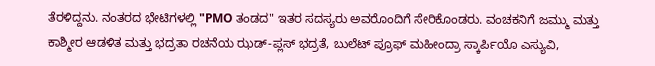ತೆರಳಿದ್ದನು. ನಂತರದ ಭೇಟಿಗಳಲ್ಲಿ "PMO ತಂಡದ" ಇತರ ಸದಸ್ಯರು ಅವರೊಂದಿಗೆ ಸೇರಿಕೊಂಡರು. ವಂಚಕನಿಗೆ ಜಮ್ಮು ಮತ್ತು ಕಾಶ್ಮೀರ ಆಡಳಿತ ಮತ್ತು ಭದ್ರತಾ ರಚನೆಯ ಝಡ್-ಪ್ಲಸ್ ಭದ್ರತೆ, ಬುಲೆಟ್ ಪ್ರೂಫ್ ಮಹೀಂದ್ರಾ ಸ್ಕಾರ್ಪಿಯೊ ಎಸ್ಯುವಿ,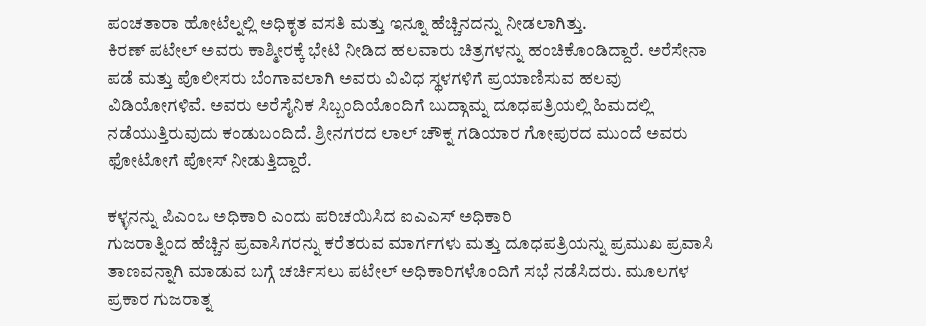ಪಂಚತಾರಾ ಹೋಟೆಲ್ನಲ್ಲಿ ಅಧಿಕೃತ ವಸತಿ ಮತ್ತು ಇನ್ನೂ ಹೆಚ್ಚಿನದನ್ನು ನೀಡಲಾಗಿತ್ತು.
ಕಿರಣ್ ಪಟೇಲ್ ಅವರು ಕಾಶ್ಮೀರಕ್ಕೆ ಭೇಟಿ ನೀಡಿದ ಹಲವಾರು ಚಿತ್ರಗಳನ್ನು ಹಂಚಿಕೊಂಡಿದ್ದಾರೆ. ಅರೆಸೇನಾ ಪಡೆ ಮತ್ತು ಪೊಲೀಸರು ಬೆಂಗಾವಲಾಗಿ ಅವರು ವಿವಿಧ ಸ್ಥಳಗಳಿಗೆ ಪ್ರಯಾಣಿಸುವ ಹಲವು ವಿಡಿಯೋಗಳಿವೆ. ಅವರು ಅರೆಸೈನಿಕ ಸಿಬ್ಬಂದಿಯೊಂದಿಗೆ ಬುದ್ಗಾಮ್ನ ದೂಧಪತ್ರಿಯಲ್ಲಿ ಹಿಮದಲ್ಲಿ ನಡೆಯುತ್ತಿರುವುದು ಕಂಡುಬಂದಿದೆ. ಶ್ರೀನಗರದ ಲಾಲ್ ಚೌಕ್ನ ಗಡಿಯಾರ ಗೋಪುರದ ಮುಂದೆ ಅವರು ಫೋಟೋಗೆ ಪೋಸ್ ನೀಡುತ್ತಿದ್ದಾರೆ.

ಕಳ್ಳನನ್ನು ಪಿಎಂಒ ಅಧಿಕಾರಿ ಎಂದು ಪರಿಚಯಿಸಿದ ಐಎಎಸ್ ಅಧಿಕಾರಿ
ಗುಜರಾತ್ನಿಂದ ಹೆಚ್ಚಿನ ಪ್ರವಾಸಿಗರನ್ನು ಕರೆತರುವ ಮಾರ್ಗಗಳು ಮತ್ತು ದೂಧಪತ್ರಿಯನ್ನು ಪ್ರಮುಖ ಪ್ರವಾಸಿ ತಾಣವನ್ನಾಗಿ ಮಾಡುವ ಬಗ್ಗೆ ಚರ್ಚಿಸಲು ಪಟೇಲ್ ಅಧಿಕಾರಿಗಳೊಂದಿಗೆ ಸಭೆ ನಡೆಸಿದರು. ಮೂಲಗಳ ಪ್ರಕಾರ ಗುಜರಾತ್ನ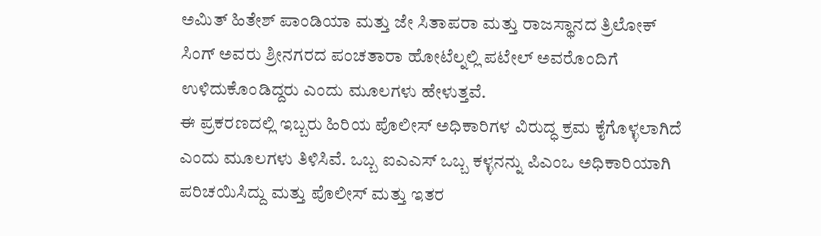ಅಮಿತ್ ಹಿತೇಶ್ ಪಾಂಡಿಯಾ ಮತ್ತು ಜೇ ಸಿತಾಪರಾ ಮತ್ತು ರಾಜಸ್ಥಾನದ ತ್ರಿಲೋಕ್ ಸಿಂಗ್ ಅವರು ಶ್ರೀನಗರದ ಪಂಚತಾರಾ ಹೋಟೆಲ್ನಲ್ಲಿ ಪಟೇಲ್ ಅವರೊಂದಿಗೆ ಉಳಿದುಕೊಂಡಿದ್ದರು ಎಂದು ಮೂಲಗಳು ಹೇಳುತ್ತವೆ.
ಈ ಪ್ರಕರಣದಲ್ಲಿ ಇಬ್ಬರು ಹಿರಿಯ ಪೊಲೀಸ್ ಅಧಿಕಾರಿಗಳ ವಿರುದ್ಧ ಕ್ರಮ ಕೈಗೊಳ್ಳಲಾಗಿದೆ ಎಂದು ಮೂಲಗಳು ತಿಳಿಸಿವೆ. ಒಬ್ಬ ಐಎಎಸ್ ಒಬ್ಬ ಕಳ್ಳನನ್ನು ಪಿಎಂಒ ಅಧಿಕಾರಿಯಾಗಿ ಪರಿಚಯಿಸಿದ್ದು ಮತ್ತು ಪೊಲೀಸ್ ಮತ್ತು ಇತರ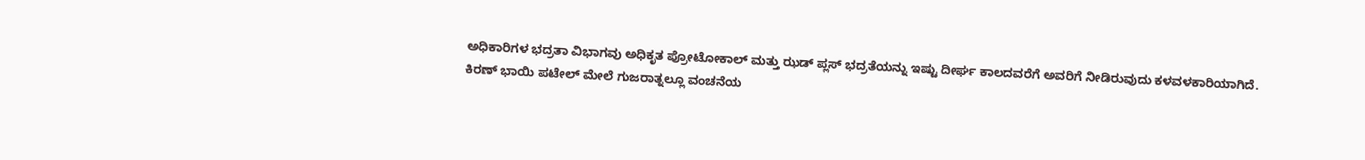ಅಧಿಕಾರಿಗಳ ಭದ್ರತಾ ವಿಭಾಗವು ಅಧಿಕೃತ ಪ್ರೋಟೋಕಾಲ್ ಮತ್ತು ಝಡ್ ಪ್ಲಸ್ ಭದ್ರತೆಯನ್ನು ಇಷ್ಟು ದೀರ್ಘ ಕಾಲದವರೆಗೆ ಅವರಿಗೆ ನೀಡಿರುವುದು ಕಳವಳಕಾರಿಯಾಗಿದೆ.
ಕಿರಣ್ ಭಾಯಿ ಪಟೇಲ್ ಮೇಲೆ ಗುಜರಾತ್ನಲ್ಲೂ ವಂಚನೆಯ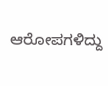ಆರೋಪಗಳಿದ್ದು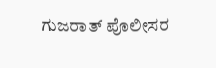ಗುಜರಾತ್ ಪೊಲೀಸರ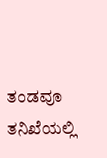ತಂಡವೂ ತನಿಖೆಯಲ್ಲಿ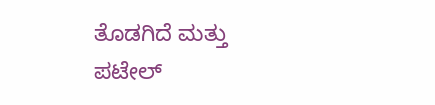ತೊಡಗಿದೆ ಮತ್ತು ಪಟೇಲ್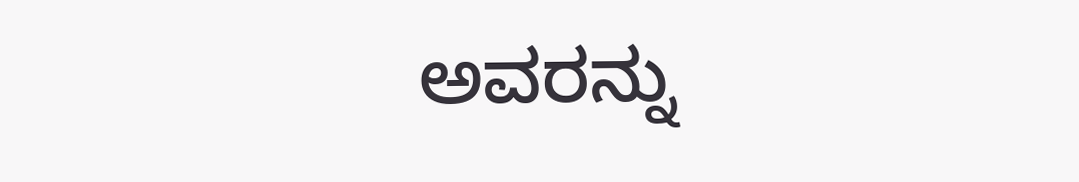ಅವರನ್ನು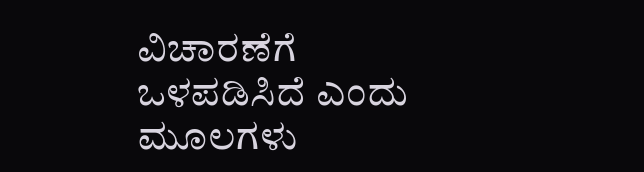ವಿಚಾರಣೆಗೆ ಒಳಪಡಿಸಿದೆ ಎಂದು ಮೂಲಗಳು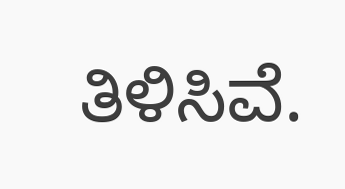ತಿಳಿಸಿವೆ.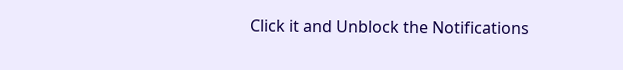Click it and Unblock the Notifications